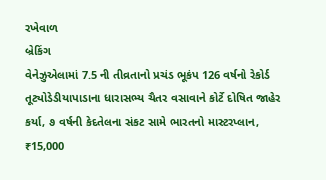રખેવાળ
બ્રેકિંગ
વેનેઝુએલામાં 7.5 ની તીવ્રતાનો પ્રચંડ ભૂકંપ 126 વર્ષનો રેકોર્ડ તૂટ્યોડેડીયાપાડાના ધારાસભ્ય ચૈતર વસાવાને કોર્ટે દોષિત જાહેર કર્યા, ૭ વર્ષની કેદતેલના સંકટ સામે ભારતનો માસ્ટરપ્લાન, ₹15,000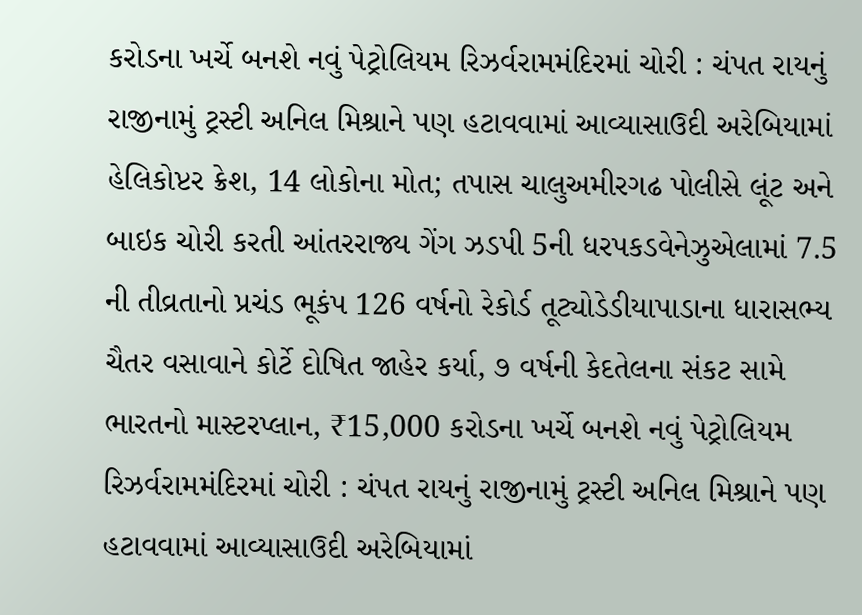કરોડના ખર્ચે બનશે નવું પેટ્રોલિયમ રિઝર્વરામમંદિરમાં ચોરી : ચંપત રાયનું રાજીનામું ટ્રસ્ટી અનિલ મિશ્રાને પણ હટાવવામાં આવ્યાસાઉદી અરેબિયામાં હેલિકોપ્ટર ક્રેશ, 14 લોકોના મોત; તપાસ ચાલુઅમીરગઢ પોલીસે લૂંટ અને બાઇક ચોરી કરતી આંતરરાજ્ય ગેંગ ઝડપી 5ની ધરપકડવેનેઝુએલામાં 7.5 ની તીવ્રતાનો પ્રચંડ ભૂકંપ 126 વર્ષનો રેકોર્ડ તૂટ્યોડેડીયાપાડાના ધારાસભ્ય ચૈતર વસાવાને કોર્ટે દોષિત જાહેર કર્યા, ૭ વર્ષની કેદતેલના સંકટ સામે ભારતનો માસ્ટરપ્લાન, ₹15,000 કરોડના ખર્ચે બનશે નવું પેટ્રોલિયમ રિઝર્વરામમંદિરમાં ચોરી : ચંપત રાયનું રાજીનામું ટ્રસ્ટી અનિલ મિશ્રાને પણ હટાવવામાં આવ્યાસાઉદી અરેબિયામાં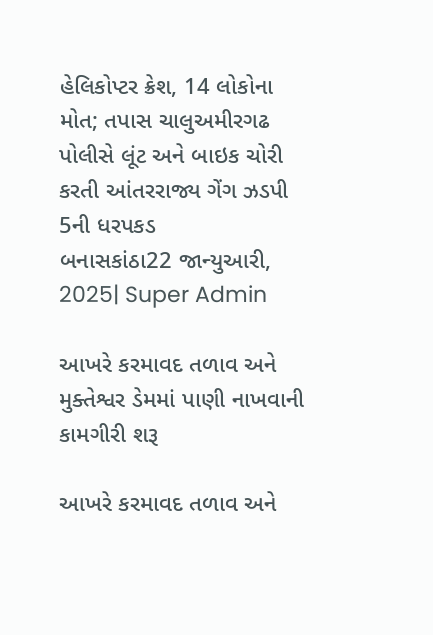હેલિકોપ્ટર ક્રેશ, 14 લોકોના મોત; તપાસ ચાલુઅમીરગઢ પોલીસે લૂંટ અને બાઇક ચોરી કરતી આંતરરાજ્ય ગેંગ ઝડપી 5ની ધરપકડ
બનાસકાંઠા22 જાન્યુઆરી, 2025| Super Admin

આખરે કરમાવદ તળાવ અને મુક્તેશ્વર ડેમમાં પાણી નાખવાની કામગીરી શરૂ

આખરે કરમાવદ તળાવ અને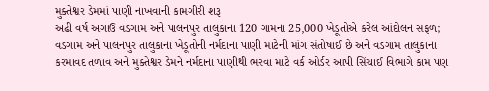મુક્તેશ્વર ડેમમાં પાણી નાખવાની કામગીરી શરૂ
અઢી વર્ષ અગાઉ વડગામ અને પાલનપુર તાલુકાના 120 ગામના 25,000 ખેડૂતોએ કરેલ આંદોલન સફળ; વડગામ અને પાલનપુર તાલુકાના ખેડૂતોની નર્મદાના પાણી માટેની માંગ સંતોષાઈ છે અને વડગામ તાલુકાના કરમાવદ તળાવ અને મુક્તેશ્વર ડેમને નર્મદાના પાણીથી ભરવા માટે વર્ક ઓર્ડર આપી સિંચાઈ વિભાગે કામ પણ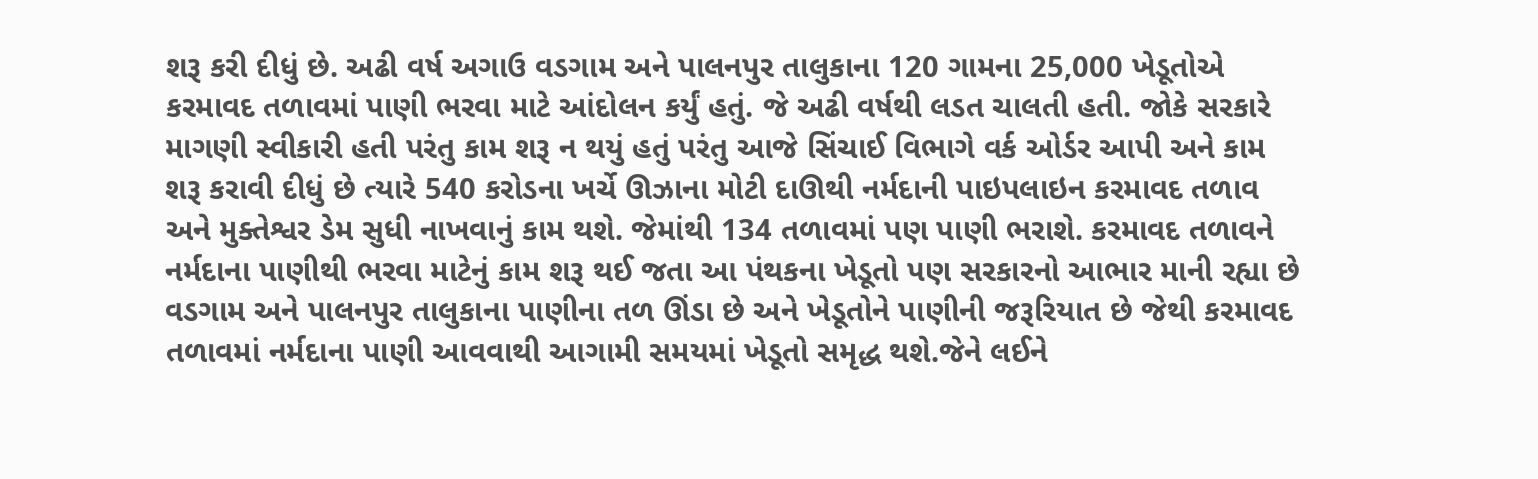શરૂ કરી દીધું છે. અઢી વર્ષ અગાઉ વડગામ અને પાલનપુર તાલુકાના 120 ગામના 25,000 ખેડૂતોએ કરમાવદ તળાવમાં પાણી ભરવા માટે આંદોલન કર્યું હતું. જે અઢી વર્ષથી લડત ચાલતી હતી. જોકે સરકારે માગણી સ્વીકારી હતી પરંતુ કામ શરૂ ન થયું હતું પરંતુ આજે સિંચાઈ વિભાગે વર્ક ઓર્ડર આપી અને કામ શરૂ કરાવી દીધું છે ત્યારે 540 કરોડના ખર્ચે ઊઝાના મોટી દાઊથી નર્મદાની પાઇપલાઇન કરમાવદ તળાવ અને મુક્તેશ્વર ડેમ સુધી નાખવાનું કામ થશે. જેમાંથી 134 તળાવમાં પણ પાણી ભરાશે. કરમાવદ તળાવને નર્મદાના પાણીથી ભરવા માટેનું કામ શરૂ થઈ જતા આ પંથકના ખેડૂતો પણ સરકારનો આભાર માની રહ્યા છે વડગામ અને પાલનપુર તાલુકાના પાણીના તળ ઊંડા છે અને ખેડૂતોને પાણીની જરૂરિયાત છે જેથી કરમાવદ તળાવમાં નર્મદાના પાણી આવવાથી આગામી સમયમાં ખેડૂતો સમૃદ્ધ થશે.જેને લઈને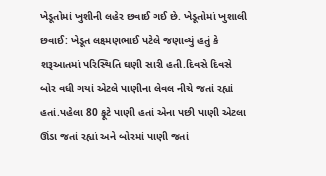ખેડૂતોમાં ખુશીની લહેર છવાઈ ગઈ છે. ખેડૂતોમાં ખુશાલી છવાઈ: ખેડૂત લક્ષ્મણભાઈ પટેલે જણાવ્યું હતું કે શરૂઆતમાં પરિસ્થિતિ ઘણી સારી હતી.દિવસે દિવસે બોર વધી ગયાં એટલે પાણીના લેવલ નીચે જતાં રહ્યાં હતાં.પહેલા 80 ફૂટે પાણી હતાં એના પછી પાણી એટલા ઊંડા જતાં રહ્યાં અને બોરમાં પાણી જતાં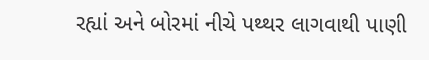રહ્યાં અને બોરમાં નીચે પથ્થર લાગવાથી પાણી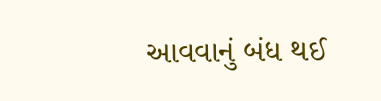આવવાનું બંધ થઈ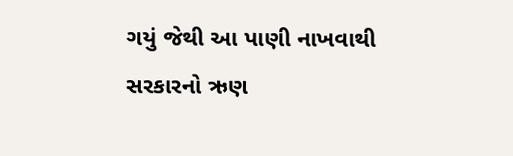ગયું જેથી આ પાણી નાખવાથી સરકારનો ઋણ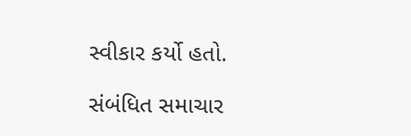સ્વીકાર કર્યો હતો.

સંબંધિત સમાચાર